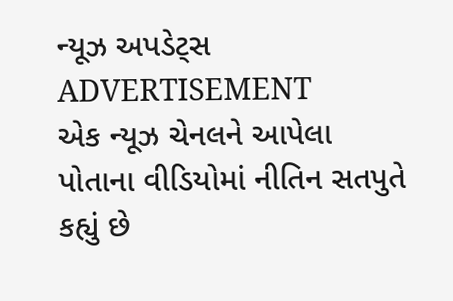ન્યૂઝ અપડેટ્સ
ADVERTISEMENT
એક ન્યૂઝ ચેનલને આપેલા પોતાના વીડિયોમાં નીતિન સતપુતે કહ્યું છે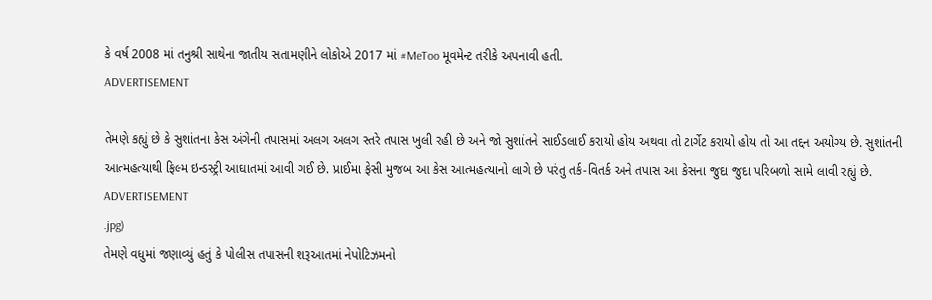કે વર્ષ 2008 માં તનુશ્રી સાથેના જાતીય સતામણીને લોકોએ 2017 માં #MeToo મૂવમેન્ટ તરીકે અપનાવી હતી.
ADVERTISEMENT

તેમણે કહ્યું છે કે સુશાંતના કેસ અંગેની તપાસમાં અલગ અલગ સ્તરે તપાસ ખુલી રહી છે અને જો સુશાંતને સાઈડલાઈ કરાયો હોય અથવા તો ટાર્ગેટ કરાયો હોય તો આ તદ્દન અયોગ્ય છે. સુશાંતની આત્મહત્યાથી ફિલ્મ ઇન્ડસ્ટ્રી આઘાતમાં આવી ગઈ છે. પ્રાઈમા ફેસી મુજબ આ કેસ આત્મહત્યાનો લાગે છે પરંતુ તર્ક-વિતર્ક અને તપાસ આ કેસના જુદા જુદા પરિબળો સામે લાવી રહ્યું છે.
ADVERTISEMENT
.jpg)
તેમણે વધુમાં જણાવ્યું હતું કે પોલીસ તપાસની શરૂઆતમાં નેપોટિઝમનો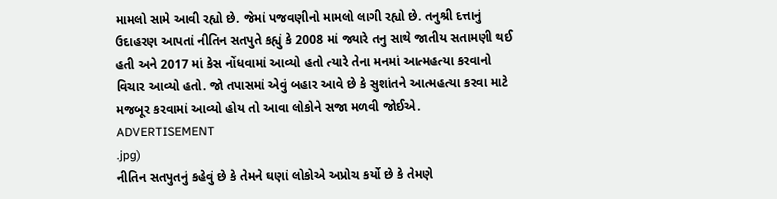મામલો સામે આવી રહ્યો છે. જેમાં પજવણીનો મામલો લાગી રહ્યો છે. તનુશ્રી દત્તાનું ઉદાહરણ આપતાં નીતિન સતપુતે કહ્યું કે 2008 માં જ્યારે તનુ સાથે જાતીય સતામણી થઈ હતી અને 2017 માં કેસ નોંધવામાં આવ્યો હતો ત્યારે તેના મનમાં આત્મહત્યા કરવાનો વિચાર આવ્યો હતો. જો તપાસમાં એવું બહાર આવે છે કે સુશાંતને આત્મહત્યા કરવા માટે મજબૂર કરવામાં આવ્યો હોય તો આવા લોકોને સજા મળવી જોઈએ.
ADVERTISEMENT
.jpg)
નીતિન સતપુતનું કહેવું છે કે તેમને ઘણાં લોકોએ અપ્રોચ કર્યો છે કે તેમણે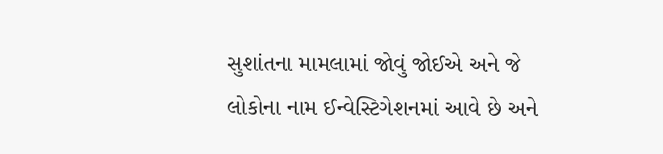સુશાંતના મામલામાં જોવું જોઈએ અને જે લોકોના નામ ઈન્વેસ્ટિગેશનમાં આવે છે અને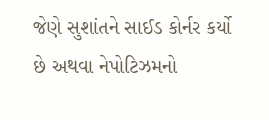જેણે સુશાંતને સાઈડ કોર્નર કર્યો છે અથવા નેપોટિઝમનો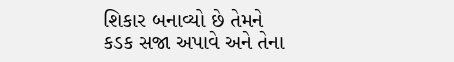શિકાર બનાવ્યો છે તેમને કડક સજા અપાવે અને તેના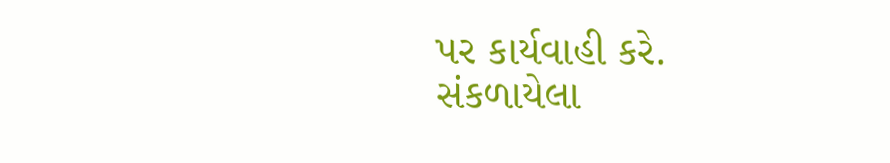પર કાર્યવાહી કરે.
સંકળાયેલા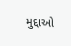મુદ્દાઓ